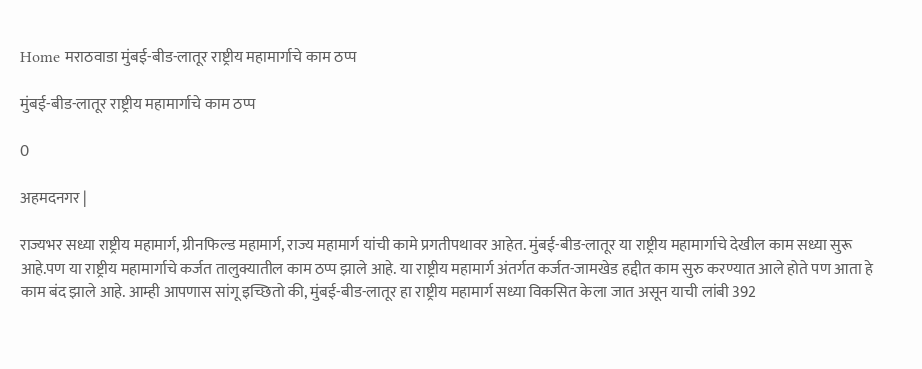Home मराठवाडा मुंबई-बीड-लातूर राष्ट्रीय महामार्गाचे काम ठप्प

मुंबई-बीड-लातूर राष्ट्रीय महामार्गाचे काम ठप्प

0

अहमदनगर |

राज्यभर सध्या राष्ट्रीय महामार्ग, ग्रीनफिल्ड महामार्ग, राज्य महामार्ग यांची कामे प्रगतीपथावर आहेत. मुंबई-बीड-लातूर या राष्ट्रीय महामार्गाचे देखील काम सध्या सुरू आहे.पण या राष्ट्रीय महामार्गाचे कर्जत तालुक्यातील काम ठप्प झाले आहे. या राष्ट्रीय महामार्ग अंतर्गत कर्जत-जामखेड हद्दीत काम सुरु करण्यात आले होते पण आता हे काम बंद झाले आहे. आम्ही आपणास सांगू इच्छितो की, मुंबई-बीड-लातूर हा राष्ट्रीय महामार्ग सध्या विकसित केला जात असून याची लांबी 392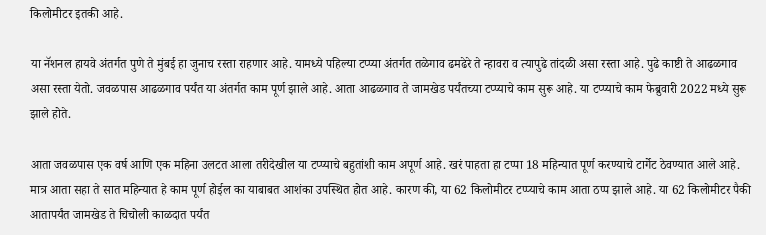किलोमीटर इतकी आहे.

या नॅशनल हायवे अंतर्गत पुणे ते मुंबई हा जुनाच रस्ता राहणार आहे. यामध्ये पहिल्या टप्प्या अंतर्गत तळेगाव ढमढेरे ते न्हावरा व त्यापुढे तांदळी असा रस्ता आहे. पुढे काष्टी ते आढळगाव असा रस्ता येतो. जवळपास आढळगाव पर्यंत या अंतर्गत काम पूर्ण झाले आहे. आता आढळगाव ते जामखेड पर्यंतच्या टप्प्याचे काम सुरू आहे. या टप्प्याचे काम फेब्रुवारी 2022 मध्ये सुरू झाले होते.

आता जवळपास एक वर्ष आणि एक महिना उलटत आला तरीदेखील या टप्प्याचे बहुतांशी काम अपूर्ण आहे. खरं पाहता हा टप्पा 18 महिन्यात पूर्ण करण्याचे टार्गेट ठेवण्यात आले आहे. मात्र आता सहा ते सात महिन्यात हे काम पूर्ण होईल का याबाबत आशंका उपस्थित होत आहे. कारण की, या 62 किलोमीटर टप्प्याचे काम आता ठप्प झाले आहे. या 62 किलोमीटर पैकी आतापर्यंत जामखेड ते चिचोली काळदात पर्यंत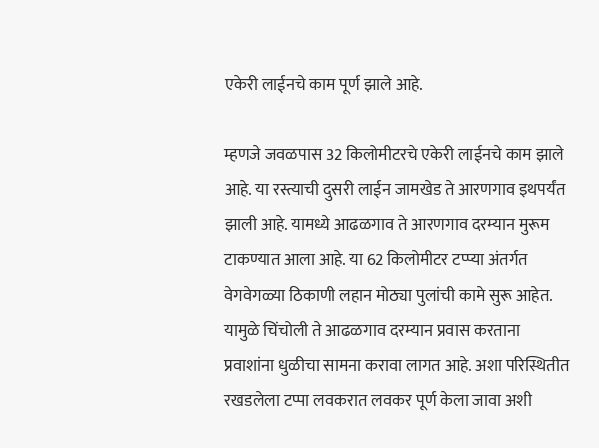एकेरी लाईनचे काम पूर्ण झाले आहे.

म्हणजे जवळपास 32 किलोमीटरचे एकेरी लाईनचे काम झाले आहे. या रस्त्याची दुसरी लाईन जामखेड ते आरणगाव इथपर्यंत झाली आहे. यामध्ये आढळगाव ते आरणगाव दरम्यान मुरूम टाकण्यात आला आहे. या 62 किलोमीटर टप्प्या अंतर्गत वेगवेगळ्या ठिकाणी लहान मोठ्या पुलांची कामे सुरू आहेत. यामुळे चिंचोली ते आढळगाव दरम्यान प्रवास करताना प्रवाशांना धुळीचा सामना करावा लागत आहे. अशा परिस्थितीत रखडलेला टप्पा लवकरात लवकर पूर्ण केला जावा अशी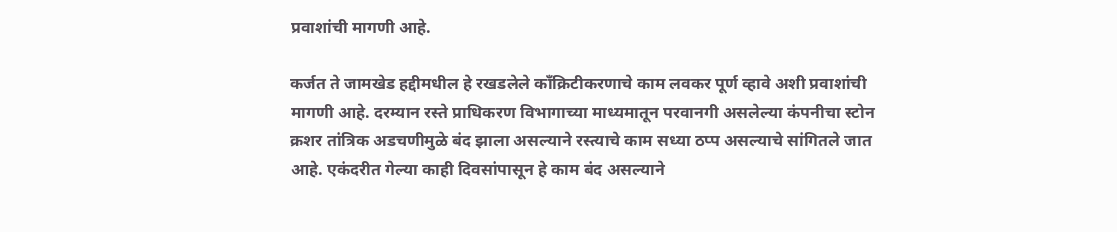प्रवाशांची मागणी आहे.

कर्जत ते जामखेड हद्दीमधील हे रखडलेले काँक्रिटीकरणाचे काम लवकर पूर्ण व्हावे अशी प्रवाशांची मागणी आहे. दरम्यान रस्ते प्राधिकरण विभागाच्या माध्यमातून परवानगी असलेल्या कंपनीचा स्टोन क्रशर तांत्रिक अडचणीमुळे बंद झाला असल्याने रस्त्याचे काम सध्या ठप्प असल्याचे सांगितले जात आहे. एकंदरीत गेल्या काही दिवसांपासून हे काम बंद असल्याने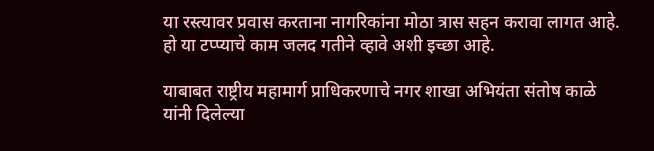या रस्त्यावर प्रवास करताना नागरिकांना मोठा त्रास सहन करावा लागत आहे. हो या टप्प्याचे काम जलद गतीने व्हावे अशी इच्छा आहे.

याबाबत राष्ट्रीय महामार्ग प्राधिकरणाचे नगर शाखा अभियंता संतोष काळे यांनी दिलेल्या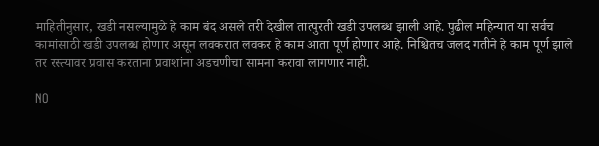माहितीनुसार, खडी नसल्यामुळे हे काम बंद असले तरी देखील तात्पुरती खडी उपलब्ध झाली आहे. पुढील महिन्यात या सर्वच कामांसाठी खडी उपलब्ध होणार असून लवकरात लवकर हे काम आता पूर्ण होणार आहे. निश्चितच जलद गतीने हे काम पूर्ण झाले तर रस्त्यावर प्रवास करताना प्रवाशांना अडचणीचा सामना करावा लागणार नाही.

NO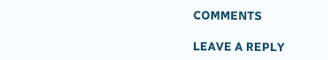COMMENTS

LEAVE A REPLY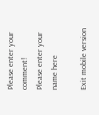Please enter your comment!
Please enter your name here

Exit mobile version